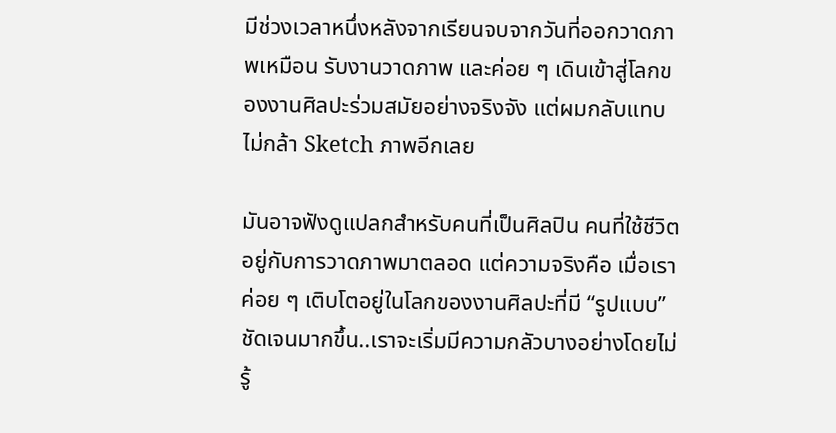มีช่วงเวลาหนึ่งหลังจากเรียนจบจากวันที่ออกวาดภาพเหมือน รับงานวาดภาพ และค่อย ๆ เดินเข้าสู่โลกของงานศิลปะร่วมสมัยอย่างจริงจัง แต่ผมกลับแทบไม่กล้า Sketch ภาพอีกเลย

มันอาจฟังดูแปลกสำหรับคนที่เป็นศิลปิน คนที่ใช้ชีวิตอยู่กับการวาดภาพมาตลอด แต่ความจริงคือ เมื่อเราค่อย ๆ เติบโตอยู่ในโลกของงานศิลปะที่มี “รูปแบบ” ชัดเจนมากขึ้น..เราจะเริ่มมีความกลัวบางอย่างโดยไม่รู้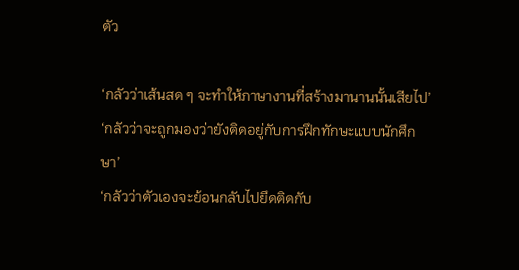ตัว

‘กลัวว่าเส้นสด ๆ จะทำให้ภาษางานที่สร้างมานานนั้นเสียไป’
‘กลัวว่าจะถูกมองว่ายังติดอยู่กับการฝึกทักษะแบบนักศึกษา’
‘กลัวว่าตัวเองจะย้อนกลับไปยึดติดกับ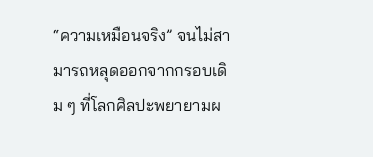“ความเหมือนจริง” จนไม่สามารถหลุดออกจากกรอบเดิม ๆ ที่โลกศิลปะพยายามผ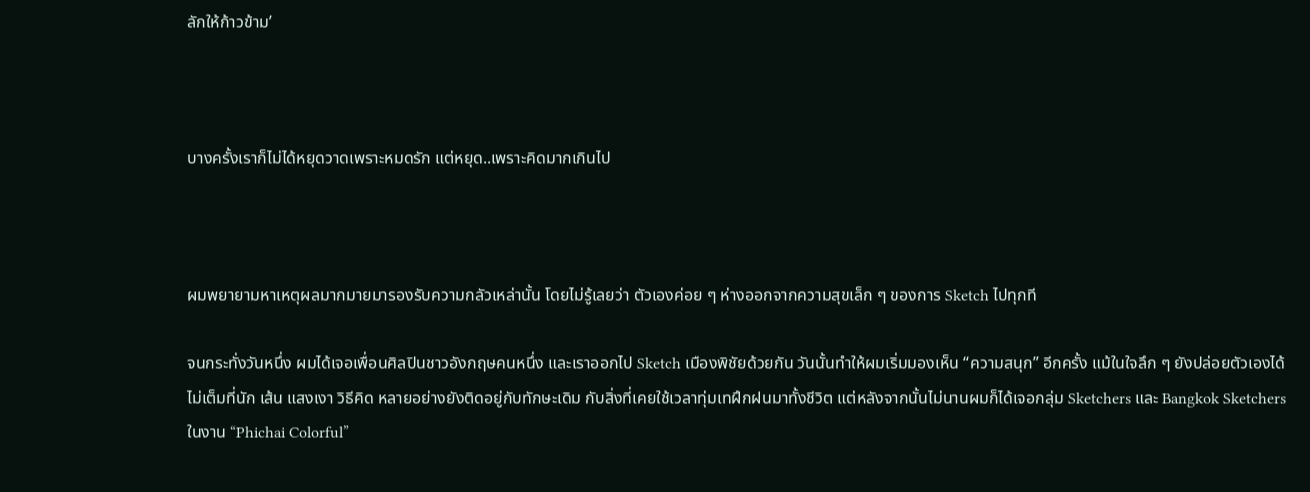ลักให้ก้าวข้าม’



บางครั้งเราก็ไม่ได้หยุดวาดเพราะหมดรัก แต่หยุด..เพราะคิดมากเกินไป



ผมพยายามหาเหตุผลมากมายมารองรับความกลัวเหล่านั้น โดยไม่รู้เลยว่า ตัวเองค่อย ๆ ห่างออกจากความสุขเล็ก ๆ ของการ Sketch ไปทุกที

จนกระทั่งวันหนึ่ง ผมได้เจอเพื่อนศิลปินชาวอังกฤษคนหนึ่ง และเราออกไป Sketch เมืองพิชัยด้วยกัน วันนั้นทำให้ผมเริ่มมองเห็น “ความสนุก” อีกครั้ง แม้ในใจลึก ๆ ยังปล่อยตัวเองได้ไม่เต็มที่นัก เส้น แสงเงา วิธีคิด หลายอย่างยังติดอยู่กับทักษะเดิม กับสิ่งที่เคยใช้เวลาทุ่มเทฝึกฝนมาทั้งชีวิต แต่หลังจากนั้นไม่นานผมก็ได้เจอกลุ่ม Sketchers และ Bangkok Sketchers ในงาน “Phichai Colorful”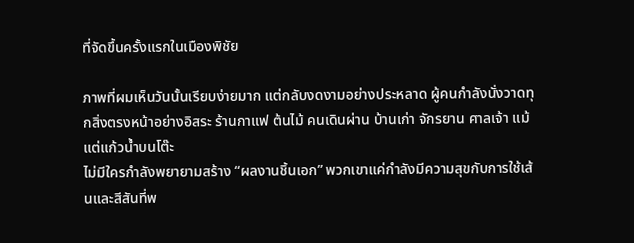ที่จัดขึ้นครั้งแรกในเมืองพิชัย

ภาพที่ผมเห็นวันนั้นเรียบง่ายมาก แต่กลับงดงามอย่างประหลาด ผู้คนกำลังนั่งวาดทุกสิ่งตรงหน้าอย่างอิสระ ร้านกาแฟ ต้นไม้ คนเดินผ่าน บ้านเก่า จักรยาน ศาลเจ้า แม้แต่แก้วน้ำบนโต๊ะ
ไม่มีใครกำลังพยายามสร้าง “ผลงานชิ้นเอก” พวกเขาแค่กำลังมีความสุขกับการใช้เส้นและสีสันที่พ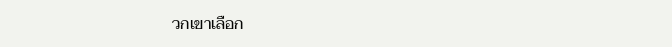วกเขาเลือก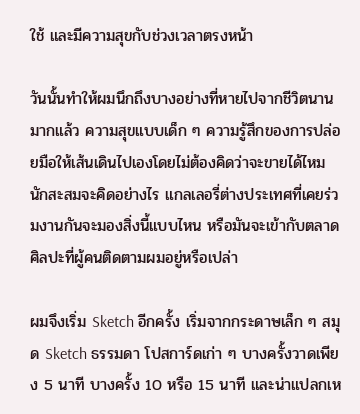ใช้ และมีความสุขกับช่วงเวลาตรงหน้า

วันนั้นทำให้ผมนึกถึงบางอย่างที่หายไปจากชีวิตนานมากแล้ว ความสุขแบบเด็ก ๆ ความรู้สึกของการปล่อยมือให้เส้นเดินไปเองโดยไม่ต้องคิดว่าจะขายได้ไหม นักสะสมจะคิดอย่างไร แกลเลอรี่ต่างประเทศที่เคยร่วมงานกันจะมองสิ่งนี้แบบไหน หรือมันจะเข้ากับตลาดศิลปะที่ผู้คนติดตามผมอยู่หรือเปล่า

ผมจึงเริ่ม Sketch อีกครั้ง เริ่มจากกระดาษเล็ก ๆ สมุด Sketch ธรรมดา โปสการ์ดเก่า ๆ บางครั้งวาดเพียง 5 นาที บางครั้ง 10 หรือ 15 นาที และน่าแปลกเห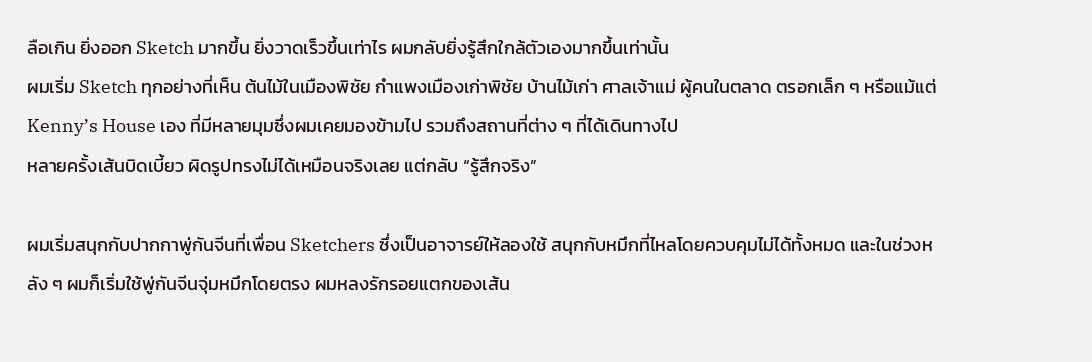ลือเกิน ยิ่งออก Sketch มากขึ้น ยิ่งวาดเร็วขึ้นเท่าไร ผมกลับยิ่งรู้สึกใกล้ตัวเองมากขึ้นเท่านั้น
ผมเริ่ม Sketch ทุกอย่างที่เห็น ต้นไม้ในเมืองพิชัย กำแพงเมืองเก่าพิชัย บ้านไม้เก่า ศาลเจ้าแม่ ผู้คนในตลาด ตรอกเล็ก ๆ หรือแม้แต่ Kenny’s House เอง ที่มีหลายมุมซึ่งผมเคยมองข้ามไป รวมถึงสถานที่ต่าง ๆ ที่ได้เดินทางไป
หลายครั้งเส้นบิดเบี้ยว ผิดรูปทรงไม่ได้เหมือนจริงเลย แต่กลับ “รู้สึกจริง”

ผมเริ่มสนุกกับปากกาพู่กันจีนที่เพื่อน Sketchers ซึ่งเป็นอาจารย์ให้ลองใช้ สนุกกับหมึกที่ไหลโดยควบคุมไม่ได้ทั้งหมด และในช่วงหลัง ๆ ผมก็เริ่มใช้พู่กันจีนจุ่มหมึกโดยตรง ผมหลงรักรอยแตกของเส้น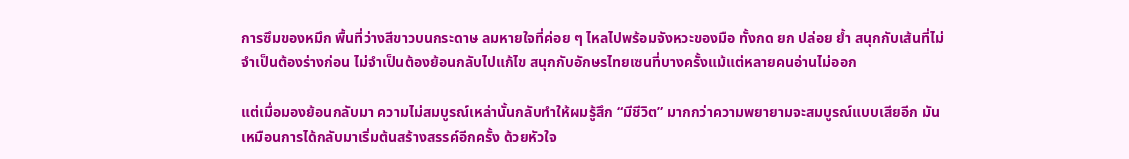การซึมของหมึก พื้นที่ว่างสีขาวบนกระดาษ ลมหายใจที่ค่อย ๆ ไหลไปพร้อมจังหวะของมือ ทั้งกด ยก ปล่อย ย้ำ สนุกกับเส้นที่ไม่จำเป็นต้องร่างก่อน ไม่จำเป็นต้องย้อนกลับไปแก้ไข สนุกกับอักษรไทยเซนที่บางครั้งแม้แต่หลายคนอ่านไม่ออก

แต่เมื่อมองย้อนกลับมา ความไม่สมบูรณ์เหล่านั้นกลับทำให้ผมรู้สึก “มีชีวิต” มากกว่าความพยายามจะสมบูรณ์แบบเสียอีก มันเหมือนการได้กลับมาเริ่มต้นสร้างสรรค์อีกครั้ง ด้วยหัวใจ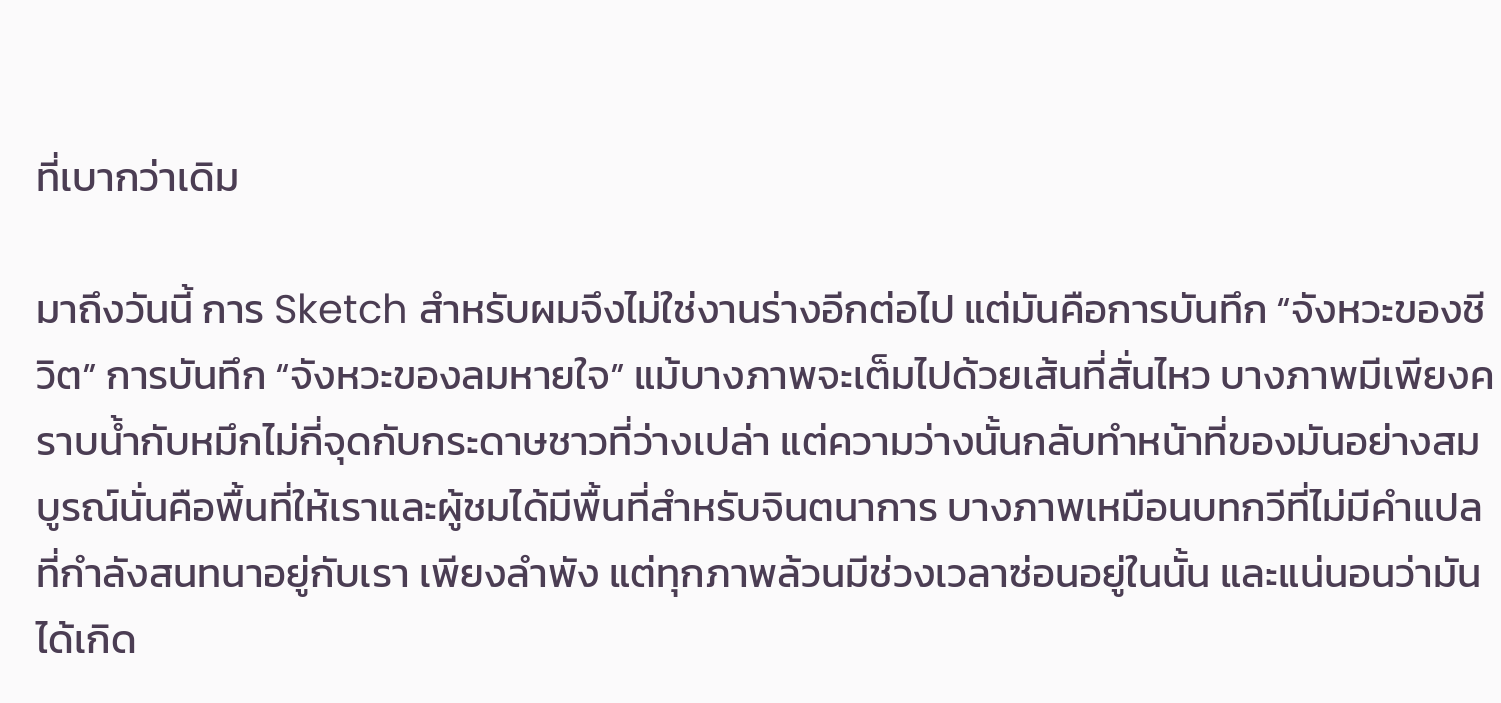ที่เบากว่าเดิม

มาถึงวันนี้ การ Sketch สำหรับผมจึงไม่ใช่งานร่างอีกต่อไป แต่มันคือการบันทึก “จังหวะของชีวิต” การบันทึก “จังหวะของลมหายใจ” แม้บางภาพจะเต็มไปด้วยเส้นที่สั่นไหว บางภาพมีเพียงคราบน้ำกับหมึกไม่กี่จุดกับกระดาษชาวที่ว่างเปล่า แต่ความว่างนั้นกลับทำหน้าที่ของมันอย่างสมบูรณ์นั่นคือพื้นที่ให้เราและผู้ชมได้มีพื้นที่สำหรับจินตนาการ บางภาพเหมือนบทกวีที่ไม่มีคำแปลที่กำลังสนทนาอยู่กับเรา เพียงลำพัง แต่ทุกภาพล้วนมีช่วงเวลาซ่อนอยู่ในนั้น และแน่นอนว่ามันได้เกิด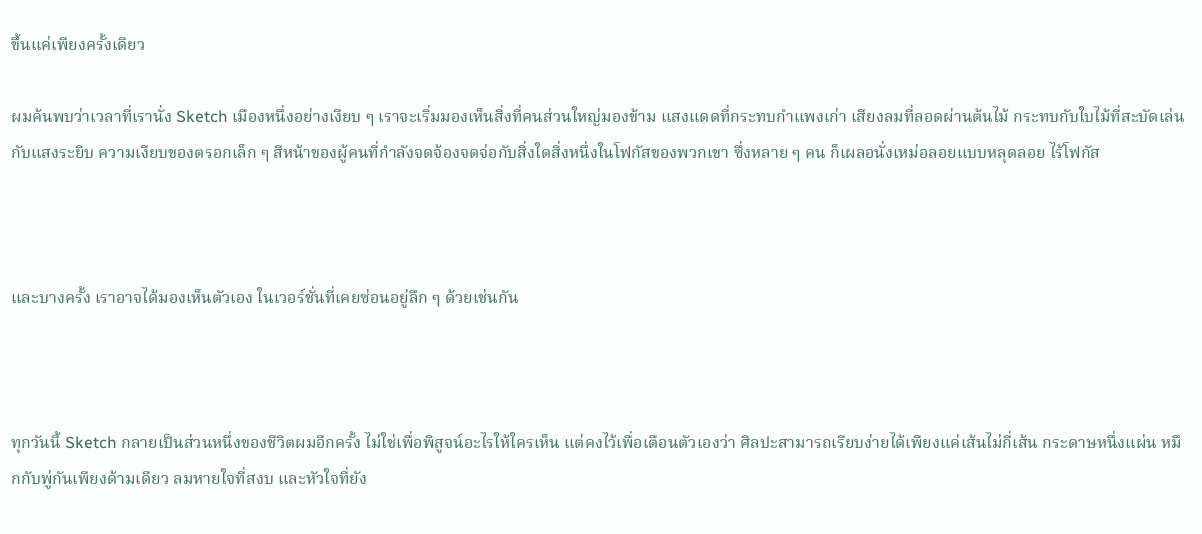ขึ้นแค่เพียงครั้งเดียว

ผมค้นพบว่าเวลาที่เรานั่ง Sketch เมืองหนึ่งอย่างเงียบ ๆ เราจะเริ่มมองเห็นสิ่งที่คนส่วนใหญ่มองข้าม แสงแดดที่กระทบกำแพงเก่า เสียงลมที่ลอดผ่านต้นไม้ กระทบกับใบไม้ที่สะบัดเล่นกับแสงระยิบ ความเงียบของตรอกเล็ก ๆ สีหน้าของผู้คนที่กำลังจดจ้องจดจ่อกับสิ่งใดสิ่งหนึ่งในโฟกัสของพวกเขา ซึ่งหลาย ๆ คน ก็เผลอนั่งเหม่อลอยแบบหลุดลอย ไร้โฟกัส



และบางครั้ง เราอาจได้มองเห็นตัวเอง ในเวอร์ชั่นที่เคยซ่อนอยู่ลึก ๆ ด้วยเช่นกัน



ทุกวันนี้ Sketch กลายเป็นส่วนหนึ่งของชีวิตผมอีกครั้ง ไม่ใช่เพื่อพิสูจน์อะไรให้ใครเห็น แต่คงไว้เพื่อเตือนตัวเองว่า ศิลปะสามารถเรียบง่ายได้เพียงแค่เส้นไม่กี่เส้น กระดาษหนึ่งแผ่น หมึกกับพู่กันเพียงด้ามเดียว ลมหายใจที่สงบ และหัวใจที่ยัง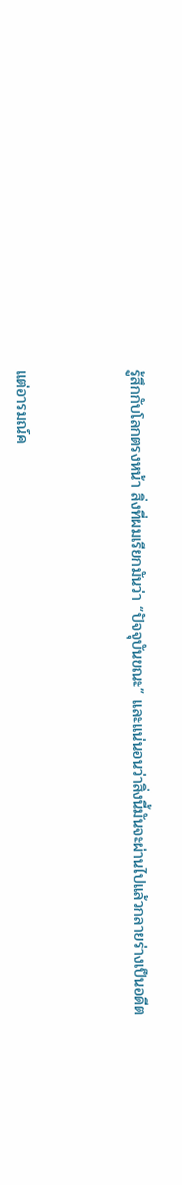รู้สึกกับโลกตรงหน้า สิ่งที่ผมเรียกมันว่า “ปัจจุบันขณะ” และแน่นอนว่าสิ่งนี้มันจะผ่านไปแล้วกลายร่างเป็นอดีต



แต่อารมณ์ค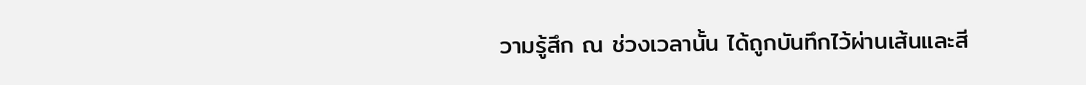วามรู้สึก ณ ช่วงเวลานั้น ได้ถูกบันทึกไว้ผ่านเส้นและสี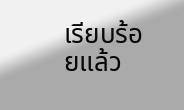เรียบร้อยแล้ว